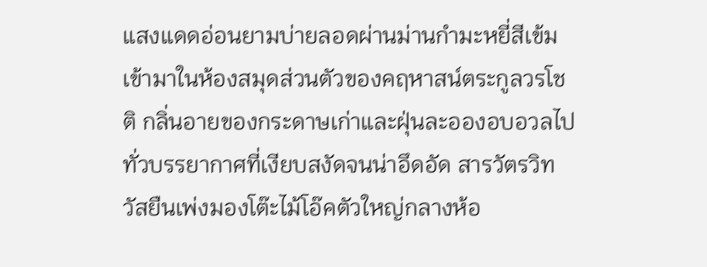แสงแดดอ่อนยามบ่ายลอดผ่านม่านกำมะหยี่สีเข้มเข้ามาในห้องสมุดส่วนตัวของคฤหาสน์ตระกูลวรโชติ กลิ่นอายของกระดาษเก่าและฝุ่นละอองอบอวลไปทั่วบรรยากาศที่เงียบสงัดจนน่าอึดอัด สารวัตรวิทวัสยืนเพ่งมองโต๊ะไม้โอ๊คตัวใหญ่กลางห้อ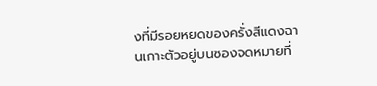งที่มีรอยหยดของครั่งสีแดงฉานเกาะตัวอยู่บนซองจดหมายที่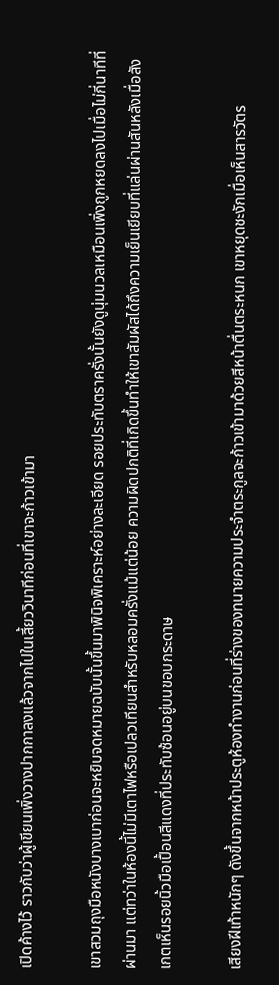เปิดค้างไว้ ราวกับว่าผู้เขียนเพิ่งวางปากกาลงแล้วจากไปในเสี้ยววินาทีก่อนที่เขาจะก้าวเข้ามา

เขาสวมถุงมือหนังบางเบาก่อนจะหยิบจดหมายฉบับนั้นขึ้นมาพินิจพิเคราะห์อย่างละเอียด รอยประทับตราครั่งนั้นยังดูนุ่มนวลเหมือนเพิ่งถูกหยดลงไปเมื่อไม่กี่นาทีที่ผ่านมา แต่ทว่าในห้องนี้ไม่มีเตาไฟหรือเปลวเทียนสำหรับหลอมครั่งแม้แต่น้อย ความผิดปกติที่เกิดขึ้นทำให้เขาสัมผัสได้ถึงความเย็นเยียบที่แล่นผ่านสันหลังเมื่อสังเกตเห็นรอยนิ้วมือเปื้อนสีแดงที่ประทับซ้อนอยู่บนขอบกระดาษ

เสียงฝีเท้าหนักๆ ดังขึ้นจากหน้าประตูห้องทำงานก่อนที่ร่างของทนายความประจำตระกูลจะก้าวเข้ามาด้วยสีหน้าตื่นตระหนก เขาหยุดชะงักเมื่อเห็นสารวัตร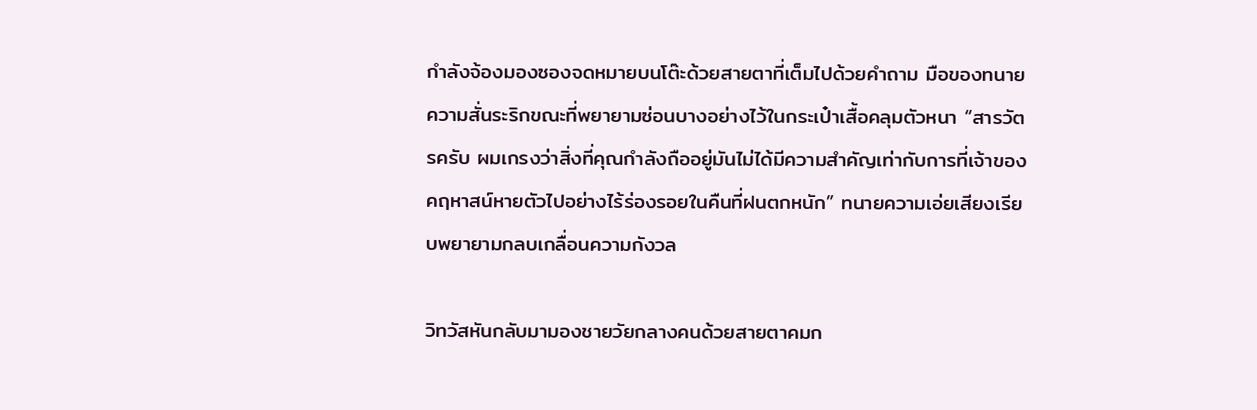กำลังจ้องมองซองจดหมายบนโต๊ะด้วยสายตาที่เต็มไปด้วยคำถาม มือของทนายความสั่นระริกขณะที่พยายามซ่อนบางอย่างไว้ในกระเป๋าเสื้อคลุมตัวหนา “สารวัตรครับ ผมเกรงว่าสิ่งที่คุณกำลังถืออยู่มันไม่ได้มีความสำคัญเท่ากับการที่เจ้าของคฤหาสน์หายตัวไปอย่างไร้ร่องรอยในคืนที่ฝนตกหนัก” ทนายความเอ่ยเสียงเรียบพยายามกลบเกลื่อนความกังวล

วิทวัสหันกลับมามองชายวัยกลางคนด้วยสายตาคมก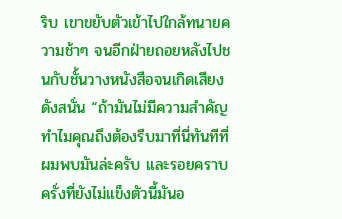ริบ เขาขยับตัวเข้าไปใกล้ทนายความช้าๆ จนอีกฝ่ายถอยหลังไปชนกับชั้นวางหนังสือจนเกิดเสียงดังสนั่น “ถ้ามันไม่มีความสำคัญ ทำไมคุณถึงต้องรีบมาที่นี่ทันทีที่ผมพบมันล่ะครับ และรอยคราบครั่งที่ยังไม่แข็งตัวนี้มันอ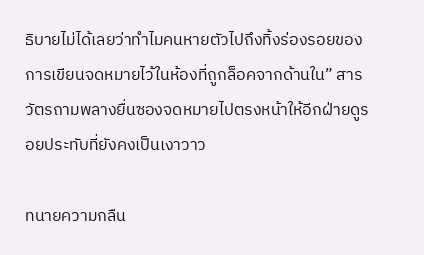ธิบายไม่ได้เลยว่าทำไมคนหายตัวไปถึงทิ้งร่องรอยของการเขียนจดหมายไว้ในห้องที่ถูกล็อคจากด้านใน” สารวัตรถามพลางยื่นซองจดหมายไปตรงหน้าให้อีกฝ่ายดูรอยประทับที่ยังคงเป็นเงาวาว

ทนายความกลืน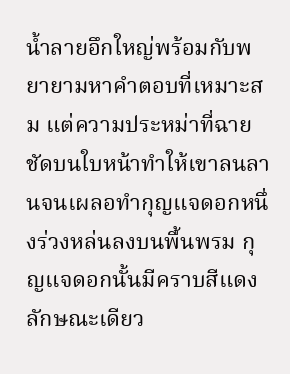น้ำลายอึกใหญ่พร้อมกับพยายามหาคำตอบที่เหมาะสม แต่ความประหม่าที่ฉายชัดบนใบหน้าทำให้เขาลนลานจนเผลอทำกุญแจดอกหนึ่งร่วงหล่นลงบนพื้นพรม กุญแจดอกนั้นมีคราบสีแดงลักษณะเดียว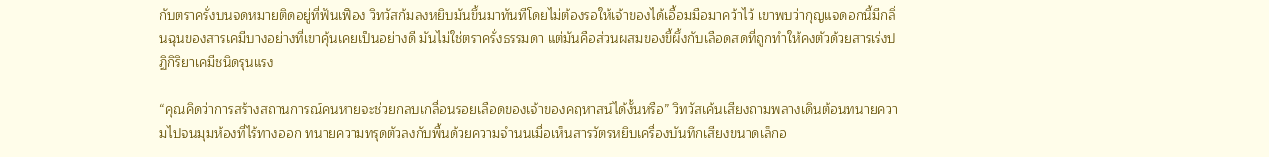กับตราครั่งบนจดหมายติดอยู่ที่ฟันเฟือง วิทวัสก้มลงหยิบมันขึ้นมาทันทีโดยไม่ต้องรอให้เจ้าของได้เอื้อมมือมาคว้าไว้ เขาพบว่ากุญแจดอกนี้มีกลิ่นฉุนของสารเคมีบางอย่างที่เขาคุ้นเคยเป็นอย่างดี มันไม่ใช่ตราครั่งธรรมดา แต่มันคือส่วนผสมของขี้ผึ้งกับเลือดสดที่ถูกทำให้คงตัวด้วยสารเร่งปฏิกิริยาเคมีชนิดรุนแรง

“คุณคิดว่าการสร้างสถานการณ์คนหายจะช่วยกลบเกลื่อนรอยเลือดของเจ้าของคฤหาสน์ได้งั้นหรือ” วิทวัสเค้นเสียงถามพลางเดินต้อนทนายความไปจนมุมห้องที่ไร้ทางออก ทนายความทรุดตัวลงกับพื้นด้วยความจำนนเมื่อเห็นสารวัตรหยิบเครื่องบันทึกเสียงขนาดเล็กอ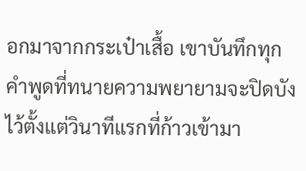อกมาจากกระเป๋าเสื้อ เขาบันทึกทุกคำพูดที่ทนายความพยายามจะปิดบังไว้ตั้งแต่วินาทีแรกที่ก้าวเข้ามา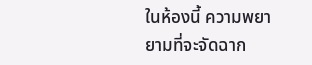ในห้องนี้ ความพยายามที่จะจัดฉาก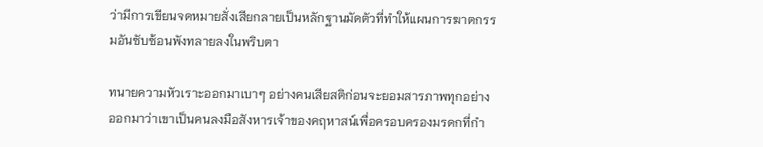ว่ามีการเขียนจดหมายสั่งเสียกลายเป็นหลักฐานมัดตัวที่ทำให้แผนการฆาตกรรมอันซับซ้อนพังทลายลงในพริบตา

ทนายความหัวเราะออกมาเบาๆ อย่างคนเสียสติก่อนจะยอมสารภาพทุกอย่างออกมาว่าเขาเป็นคนลงมือสังหารเจ้าของคฤหาสน์เพื่อครอบครองมรดกที่กำ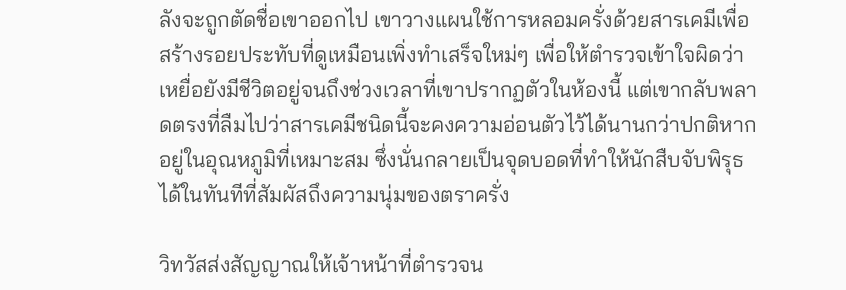ลังจะถูกตัดชื่อเขาออกไป เขาวางแผนใช้การหลอมครั่งด้วยสารเคมีเพื่อสร้างรอยประทับที่ดูเหมือนเพิ่งทำเสร็จใหม่ๆ เพื่อให้ตำรวจเข้าใจผิดว่าเหยื่อยังมีชีวิตอยู่จนถึงช่วงเวลาที่เขาปรากฏตัวในห้องนี้ แต่เขากลับพลาดตรงที่ลืมไปว่าสารเคมีชนิดนี้จะคงความอ่อนตัวไว้ได้นานกว่าปกติหากอยู่ในอุณหภูมิที่เหมาะสม ซึ่งนั่นกลายเป็นจุดบอดที่ทำให้นักสืบจับพิรุธได้ในทันทีที่สัมผัสถึงความนุ่มของตราครั่ง

วิทวัสส่งสัญญาณให้เจ้าหน้าที่ตำรวจน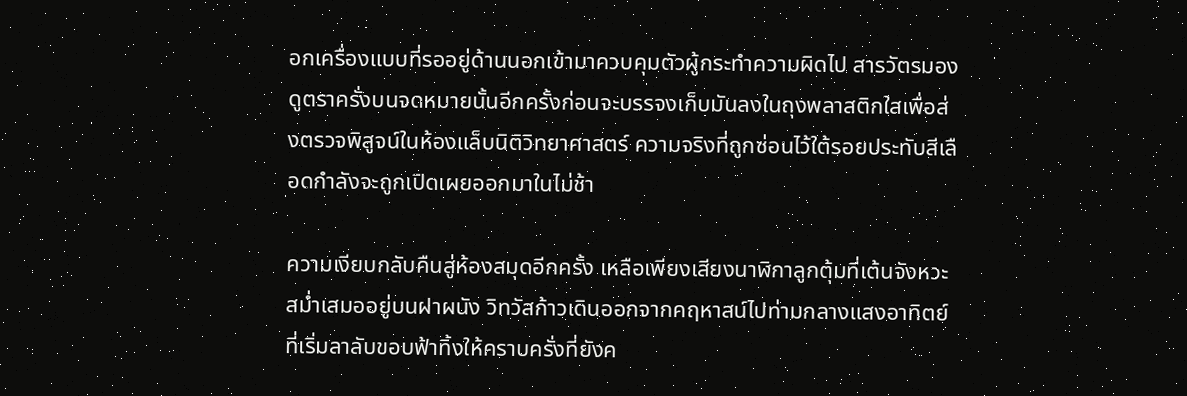อกเครื่องแบบที่รออยู่ด้านนอกเข้ามาควบคุมตัวผู้กระทำความผิดไป สารวัตรมองดูตราครั่งบนจดหมายนั้นอีกครั้งก่อนจะบรรจงเก็บมันลงในถุงพลาสติกใสเพื่อส่งตรวจพิสูจน์ในห้องแล็บนิติวิทยาศาสตร์ ความจริงที่ถูกซ่อนไว้ใต้รอยประทับสีเลือดกำลังจะถูกเปิดเผยออกมาในไม่ช้า

ความเงียบกลับคืนสู่ห้องสมุดอีกครั้ง เหลือเพียงเสียงนาฬิกาลูกตุ้มที่เต้นจังหวะสม่ำเสมออยู่บนฝาผนัง วิทวัสก้าวเดินออกจากคฤหาสน์ไปท่ามกลางแสงอาทิตย์ที่เริ่มลาลับขอบฟ้าทิ้งให้คราบครั่งที่ยังค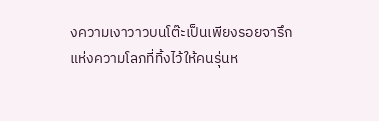งความเงาวาวบนโต๊ะเป็นเพียงรอยจารึกแห่งความโลภที่ทิ้งไว้ให้คนรุ่นห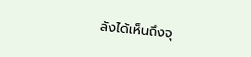ลังได้เห็นถึงจุ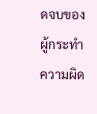ดจบของผู้กระทำความผิด